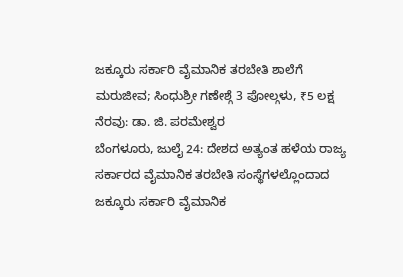ಜಕ್ಕೂರು ಸರ್ಕಾರಿ ವೈಮಾನಿಕ ತರಬೇತಿ ಶಾಲೆಗೆ ಮರುಜೀವ; ಸಿಂಧುಶ್ರೀ ಗಣೇಶ್ಗೆ 3 ಪೋಲ್ಗಳು, ₹5 ಲಕ್ಷ ನೆರವು: ಡಾ. ಜಿ. ಪರಮೇಶ್ವರ
ಬೆಂಗಳೂರು, ಜುಲೈ 24: ದೇಶದ ಅತ್ಯಂತ ಹಳೆಯ ರಾಜ್ಯ ಸರ್ಕಾರದ ವೈಮಾನಿಕ ತರಬೇತಿ ಸಂಸ್ಥೆಗಳಲ್ಲೊಂದಾದ ಜಕ್ಕೂರು ಸರ್ಕಾರಿ ವೈಮಾನಿಕ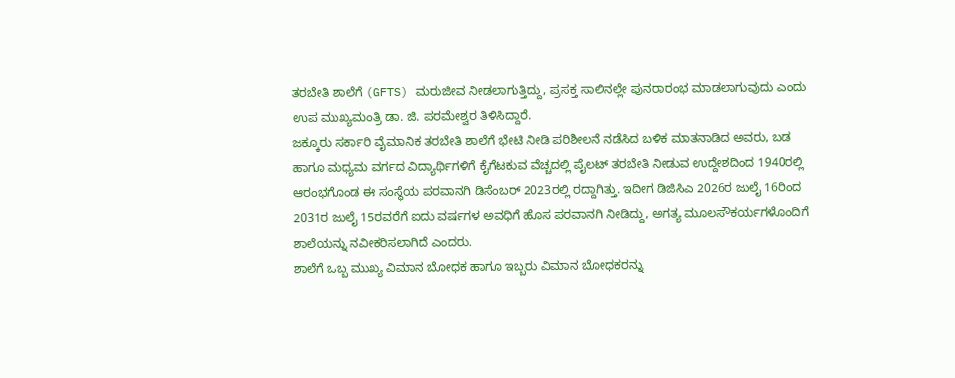ತರಬೇತಿ ಶಾಲೆಗೆ (GFTS) ಮರುಜೀವ ನೀಡಲಾಗುತ್ತಿದ್ದು, ಪ್ರಸಕ್ತ ಸಾಲಿನಲ್ಲೇ ಪುನರಾರಂಭ ಮಾಡಲಾಗುವುದು ಎಂದು ಉಪ ಮುಖ್ಯಮಂತ್ರಿ ಡಾ. ಜಿ. ಪರಮೇಶ್ವರ ತಿಳಿಸಿದ್ದಾರೆ.
ಜಕ್ಕೂರು ಸರ್ಕಾರಿ ವೈಮಾನಿಕ ತರಬೇತಿ ಶಾಲೆಗೆ ಭೇಟಿ ನೀಡಿ ಪರಿಶೀಲನೆ ನಡೆಸಿದ ಬಳಿಕ ಮಾತನಾಡಿದ ಅವರು, ಬಡ ಹಾಗೂ ಮಧ್ಯಮ ವರ್ಗದ ವಿದ್ಯಾರ್ಥಿಗಳಿಗೆ ಕೈಗೆಟಕುವ ವೆಚ್ಚದಲ್ಲಿ ಪೈಲಟ್ ತರಬೇತಿ ನೀಡುವ ಉದ್ದೇಶದಿಂದ 1940ರಲ್ಲಿ ಆರಂಭಗೊಂಡ ಈ ಸಂಸ್ಥೆಯ ಪರವಾನಗಿ ಡಿಸೆಂಬರ್ 2023ರಲ್ಲಿ ರದ್ದಾಗಿತ್ತು. ಇದೀಗ ಡಿಜಿಸಿಎ 2026ರ ಜುಲೈ 16ರಿಂದ 2031ರ ಜುಲೈ 15ರವರೆಗೆ ಐದು ವರ್ಷಗಳ ಅವಧಿಗೆ ಹೊಸ ಪರವಾನಗಿ ನೀಡಿದ್ದು, ಅಗತ್ಯ ಮೂಲಸೌಕರ್ಯಗಳೊಂದಿಗೆ ಶಾಲೆಯನ್ನು ನವೀಕರಿಸಲಾಗಿದೆ ಎಂದರು.
ಶಾಲೆಗೆ ಒಬ್ಬ ಮುಖ್ಯ ವಿಮಾನ ಬೋಧಕ ಹಾಗೂ ಇಬ್ಬರು ವಿಮಾನ ಬೋಧಕರನ್ನು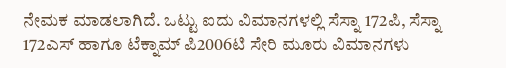ನೇಮಕ ಮಾಡಲಾಗಿದೆ. ಒಟ್ಟು ಐದು ವಿಮಾನಗಳಲ್ಲಿ ಸೆಸ್ನಾ 172ಪಿ, ಸೆಸ್ನಾ 172ಎಸ್ ಹಾಗೂ ಟೆಕ್ನಾಮ್ ಪಿ2006ಟಿ ಸೇರಿ ಮೂರು ವಿಮಾನಗಳು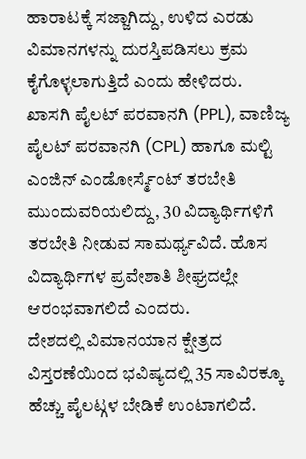ಹಾರಾಟಕ್ಕೆ ಸಜ್ಜಾಗಿದ್ದು, ಉಳಿದ ಎರಡು ವಿಮಾನಗಳನ್ನು ದುರಸ್ತಿಪಡಿಸಲು ಕ್ರಮ ಕೈಗೊಳ್ಳಲಾಗುತ್ತಿದೆ ಎಂದು ಹೇಳಿದರು.
ಖಾಸಗಿ ಪೈಲಟ್ ಪರವಾನಗಿ (PPL), ವಾಣಿಜ್ಯ ಪೈಲಟ್ ಪರವಾನಗಿ (CPL) ಹಾಗೂ ಮಲ್ಟಿ ಎಂಜಿನ್ ಎಂಡೋರ್ಸ್ಮೆಂಟ್ ತರಬೇತಿ ಮುಂದುವರಿಯಲಿದ್ದು, 30 ವಿದ್ಯಾರ್ಥಿಗಳಿಗೆ ತರಬೇತಿ ನೀಡುವ ಸಾಮರ್ಥ್ಯವಿದೆ. ಹೊಸ ವಿದ್ಯಾರ್ಥಿಗಳ ಪ್ರವೇಶಾತಿ ಶೀಘ್ರದಲ್ಲೇ ಆರಂಭವಾಗಲಿದೆ ಎಂದರು.
ದೇಶದಲ್ಲಿ ವಿಮಾನಯಾನ ಕ್ಷೇತ್ರದ ವಿಸ್ತರಣೆಯಿಂದ ಭವಿಷ್ಯದಲ್ಲಿ 35 ಸಾವಿರಕ್ಕೂ ಹೆಚ್ಚು ಪೈಲಟ್ಗಳ ಬೇಡಿಕೆ ಉಂಟಾಗಲಿದೆ.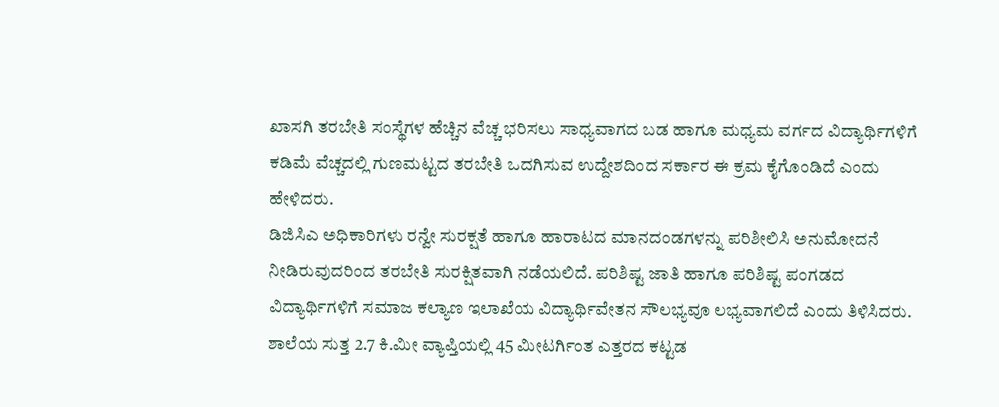ಖಾಸಗಿ ತರಬೇತಿ ಸಂಸ್ಥೆಗಳ ಹೆಚ್ಚಿನ ವೆಚ್ಚ ಭರಿಸಲು ಸಾಧ್ಯವಾಗದ ಬಡ ಹಾಗೂ ಮಧ್ಯಮ ವರ್ಗದ ವಿದ್ಯಾರ್ಥಿಗಳಿಗೆ ಕಡಿಮೆ ವೆಚ್ಚದಲ್ಲಿ ಗುಣಮಟ್ಟದ ತರಬೇತಿ ಒದಗಿಸುವ ಉದ್ದೇಶದಿಂದ ಸರ್ಕಾರ ಈ ಕ್ರಮ ಕೈಗೊಂಡಿದೆ ಎಂದು ಹೇಳಿದರು.
ಡಿಜಿಸಿಎ ಅಧಿಕಾರಿಗಳು ರನ್ವೇ ಸುರಕ್ಷತೆ ಹಾಗೂ ಹಾರಾಟದ ಮಾನದಂಡಗಳನ್ನು ಪರಿಶೀಲಿಸಿ ಅನುಮೋದನೆ ನೀಡಿರುವುದರಿಂದ ತರಬೇತಿ ಸುರಕ್ಷಿತವಾಗಿ ನಡೆಯಲಿದೆ. ಪರಿಶಿಷ್ಟ ಜಾತಿ ಹಾಗೂ ಪರಿಶಿಷ್ಟ ಪಂಗಡದ ವಿದ್ಯಾರ್ಥಿಗಳಿಗೆ ಸಮಾಜ ಕಲ್ಯಾಣ ಇಲಾಖೆಯ ವಿದ್ಯಾರ್ಥಿವೇತನ ಸೌಲಭ್ಯವೂ ಲಭ್ಯವಾಗಲಿದೆ ಎಂದು ತಿಳಿಸಿದರು.
ಶಾಲೆಯ ಸುತ್ತ 2.7 ಕಿ.ಮೀ ವ್ಯಾಪ್ತಿಯಲ್ಲಿ 45 ಮೀಟರ್ಗಿಂತ ಎತ್ತರದ ಕಟ್ಟಡ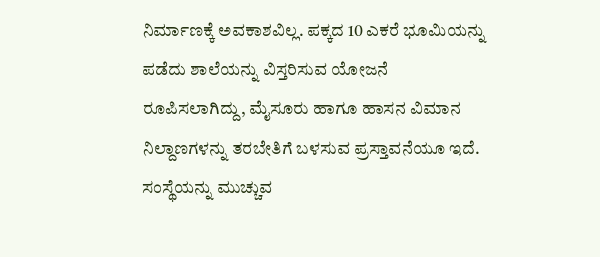ನಿರ್ಮಾಣಕ್ಕೆ ಅವಕಾಶವಿಲ್ಲ. ಪಕ್ಕದ 10 ಎಕರೆ ಭೂಮಿಯನ್ನು ಪಡೆದು ಶಾಲೆಯನ್ನು ವಿಸ್ತರಿಸುವ ಯೋಜನೆ ರೂಪಿಸಲಾಗಿದ್ದು, ಮೈಸೂರು ಹಾಗೂ ಹಾಸನ ವಿಮಾನ ನಿಲ್ದಾಣಗಳನ್ನು ತರಬೇತಿಗೆ ಬಳಸುವ ಪ್ರಸ್ತಾವನೆಯೂ ಇದೆ. ಸಂಸ್ಥೆಯನ್ನು ಮುಚ್ಚುವ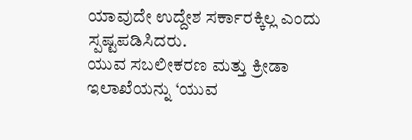ಯಾವುದೇ ಉದ್ದೇಶ ಸರ್ಕಾರಕ್ಕಿಲ್ಲ ಎಂದು ಸ್ಪಷ್ಟಪಡಿಸಿದರು.
ಯುವ ಸಬಲೀಕರಣ ಮತ್ತು ಕ್ರೀಡಾ ಇಲಾಖೆಯನ್ನು ‘ಯುವ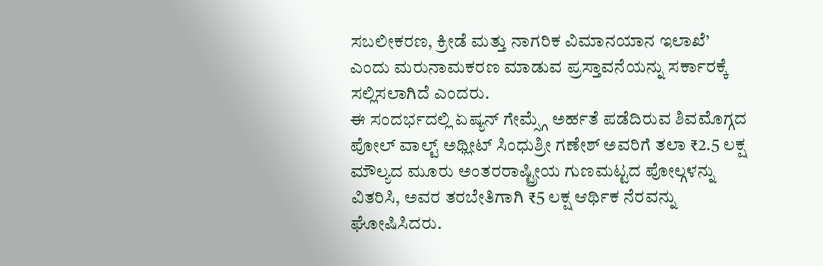ಸಬಲೀಕರಣ, ಕ್ರೀಡೆ ಮತ್ತು ನಾಗರಿಕ ವಿಮಾನಯಾನ ಇಲಾಖೆ’ ಎಂದು ಮರುನಾಮಕರಣ ಮಾಡುವ ಪ್ರಸ್ತಾವನೆಯನ್ನು ಸರ್ಕಾರಕ್ಕೆ ಸಲ್ಲಿಸಲಾಗಿದೆ ಎಂದರು.
ಈ ಸಂದರ್ಭದಲ್ಲಿ ಏಷ್ಯನ್ ಗೇಮ್ಸ್ಗೆ ಅರ್ಹತೆ ಪಡೆದಿರುವ ಶಿವಮೊಗ್ಗದ ಪೋಲ್ ವಾಲ್ಟ್ ಅಥ್ಲೀಟ್ ಸಿಂಧುಶ್ರೀ ಗಣೇಶ್ ಅವರಿಗೆ ತಲಾ ₹2.5 ಲಕ್ಷ ಮೌಲ್ಯದ ಮೂರು ಅಂತರರಾಷ್ಟ್ರೀಯ ಗುಣಮಟ್ಟದ ಪೋಲ್ಗಳನ್ನು ವಿತರಿಸಿ, ಅವರ ತರಬೇತಿಗಾಗಿ ₹5 ಲಕ್ಷ ಆರ್ಥಿಕ ನೆರವನ್ನು ಘೋಷಿಸಿದರು.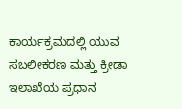ಕಾರ್ಯಕ್ರಮದಲ್ಲಿ ಯುವ ಸಬಲೀಕರಣ ಮತ್ತು ಕ್ರೀಡಾ ಇಲಾಖೆಯ ಪ್ರಧಾನ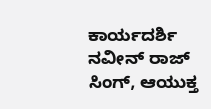ಕಾರ್ಯದರ್ಶಿ ನವೀನ್ ರಾಜ್ ಸಿಂಗ್, ಆಯುಕ್ತ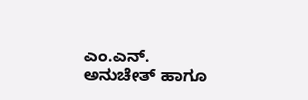ಎಂ.ಎನ್. ಅನುಚೇತ್ ಹಾಗೂ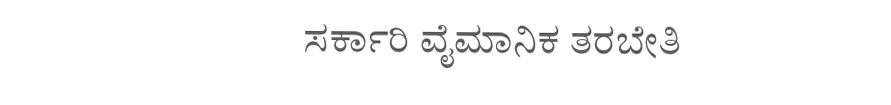ಸರ್ಕಾರಿ ವೈಮಾನಿಕ ತರಬೇತಿ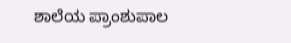ಶಾಲೆಯ ಪ್ರಾಂಶುಪಾಲ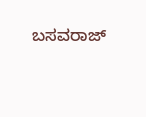ಬಸವರಾಜ್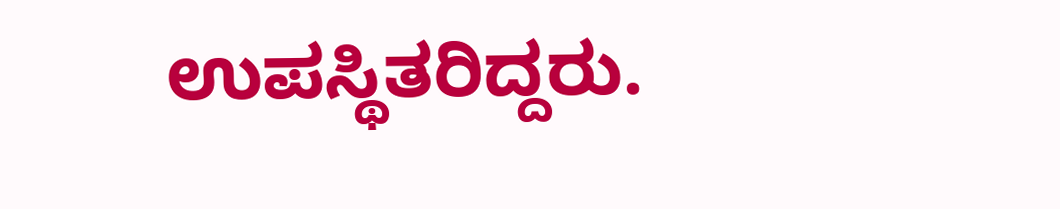ಉಪಸ್ಥಿತರಿದ್ದರು.